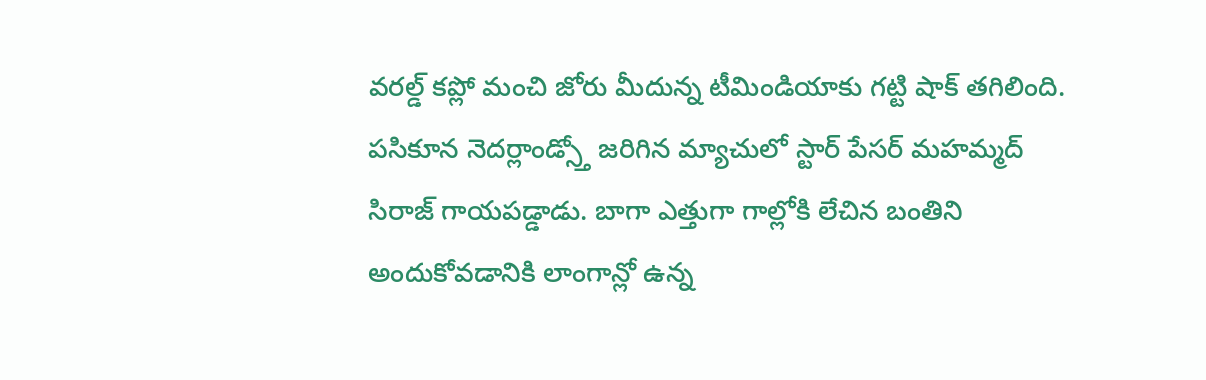వరల్డ్ కప్లో మంచి జోరు మీదున్న టీమిండియాకు గట్టి షాక్ తగిలింది. పసికూన నెదర్లాండ్స్తో జరిగిన మ్యాచులో స్టార్ పేసర్ మహమ్మద్ సిరాజ్ గాయపడ్డాడు. బాగా ఎత్తుగా గాల్లోకి లేచిన బంతిని అందుకోవడానికి లాంగాన్లో ఉన్న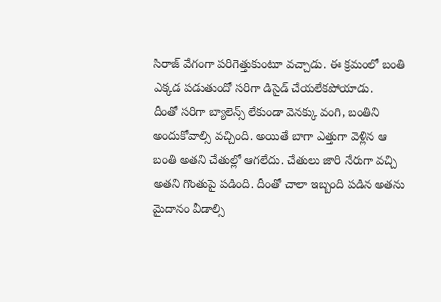సిరాజ్ వేగంగా పరిగెత్తుకుంటూ వచ్చాడు. ఈ క్రమంలో బంతి ఎక్కడ పడుతుందో సరిగా డిసైడ్ చేయలేకపోయాడు.
దీంతో సరిగా బ్యాలెన్స్ లేకుండా వెనక్కు వంగి, బంతిని అందుకోవాల్సి వచ్చింది. అయితే బాగా ఎత్తుగా వెళ్లిన ఆ బంతి అతని చేతుల్లో ఆగలేదు. చేతులు జారి నేరుగా వచ్చి అతని గొంతుపై పడింది. దీంతో చాలా ఇబ్బంది పడిన అతను మైదానం వీడాల్సి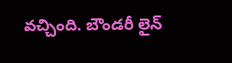వచ్చింది. బౌండరీ లైన్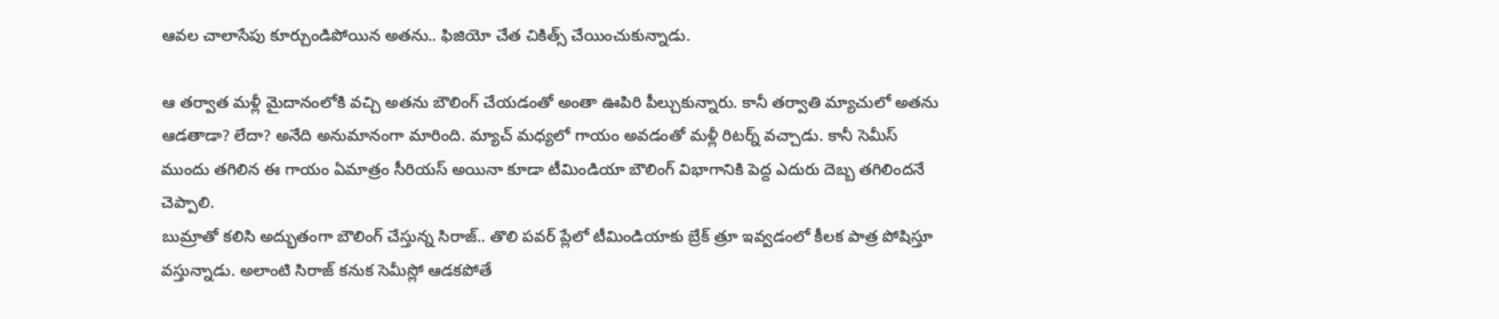ఆవల చాలాసేపు కూర్చుండిపోయిన అతను.. ఫిజియో చేత చికిత్స్ చేయించుకున్నాడు.

ఆ తర్వాత మళ్లీ మైదానంలోకి వచ్చి అతను బౌలింగ్ చేయడంతో అంతా ఊపిరి పీల్చుకున్నారు. కానీ తర్వాతి మ్యాచులో అతను ఆడతాడా? లేదా? అనేది అనుమానంగా మారింది. మ్యాచ్ మధ్యలో గాయం అవడంతో మళ్లీ రిటర్న్ వచ్చాడు. కానీ సెమీస్ ముందు తగిలిన ఈ గాయం ఏమాత్రం సీరియస్ అయినా కూడా టీమిండియా బౌలింగ్ విభాగానికి పెద్ద ఎదురు దెబ్బ తగిలిందనే చెప్పాలి.
బుమ్రాతో కలిసి అద్భుతంగా బౌలింగ్ చేస్తున్న సిరాజ్.. తొలి పవర్ ప్లేలో టీమిండియాకు బ్రేక్ త్రూ ఇవ్వడంలో కీలక పాత్ర పోషిస్తూ వస్తున్నాడు. అలాంటి సిరాజ్ కనుక సెమీస్లో ఆడకపోతే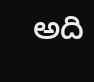అది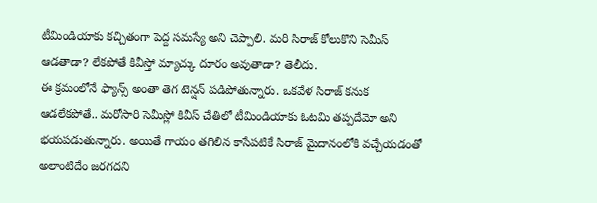టీమిండియాకు కచ్చితంగా పెద్ద సమస్యే అని చెప్పాలి. మరి సిరాజ్ కోలుకొని సెమీస్ ఆడతాడా? లేకపోతే కివీస్తో మ్యాచ్కు దూరం అవుతాడా? తెలీదు.
ఈ క్రమంలోనే ఫ్యాన్స్ అంతా తెగ టెన్షన్ పడిపోతున్నారు. ఒకవేళ సిరాజ్ కనుక ఆడలేకపోతే.. మరోసారి సెమీస్లో కివీస్ చేతిలో టీమిండియాకు ఓటమి తప్పదేమో అని భయపడుతున్నారు. అయితే గాయం తగిలిన కాసేపటికే సిరాజ్ మైదానంలోకి వచ్చేయడంతో అలాంటిదేం జరగదని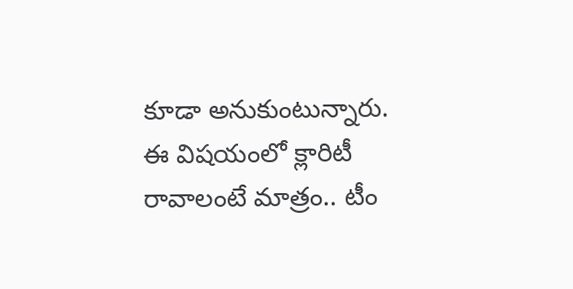కూడా అనుకుంటున్నారు. ఈ విషయంలో క్లారిటీ రావాలంటే మాత్రం.. టీం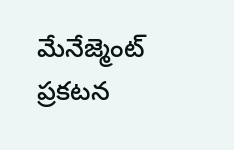మేనేజ్మెంట్ ప్రకటన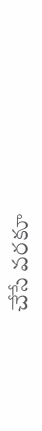చేసే వరకూ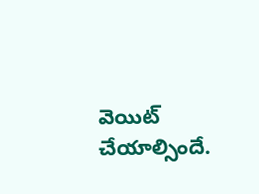వెయిట్ చేయాల్సిందే.